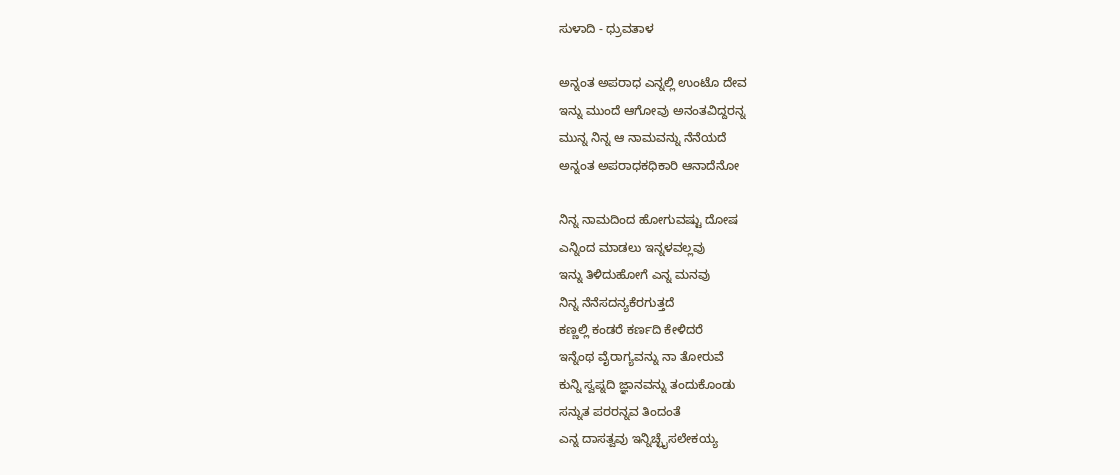ಸುಳಾದಿ - ಧ್ರುವತಾಳ

ಅನ್ನಂತ ಅಪರಾಧ ಎನ್ನಲ್ಲಿ ಉಂಟೊ ದೇವ
ಇನ್ನು ಮುಂದೆ ಆಗೋವು ಅನಂತವಿದ್ದರನ್ನ
ಮುನ್ನ ನಿನ್ನ ಆ ನಾಮವನ್ನು ನೆನೆಯದೆ
ಅನ್ನಂತ ಅಪರಾಧಕಧಿಕಾರಿ ಆನಾದೆನೋ

ನಿನ್ನ ನಾಮದಿಂದ ಹೋಗುವಷ್ಟು ದೋಷ
ಎನ್ನಿಂದ ಮಾಡಲು ಇನ್ನಳವಲ್ಲವು
ಇನ್ನು ತಿಳಿದುಹೋಗೆ ಎನ್ನ ಮನವು
ನಿನ್ನ ನೆನೆಸದನ್ಯಕೆರಗುತ್ತದೆ
ಕಣ್ಣಲ್ಲಿ ಕಂಡರೆ ಕರ್ಣದಿ ಕೇಳಿದರೆ
ಇನ್ನೆಂಥ ವೈರಾಗ್ಯವನ್ನು ನಾ ತೋರುವೆ
ಕುನ್ನಿ ಸ್ವಪ್ನದಿ ಜ್ಞಾನವನ್ನು ತಂದುಕೊಂಡು
ಸನ್ನುತ ಪರರನ್ನವ ತಿಂದಂತೆ
ಎನ್ನ ದಾಸತ್ವವು ಇನ್ನಿಚ್ಛೈಸಲೇಕಯ್ಯ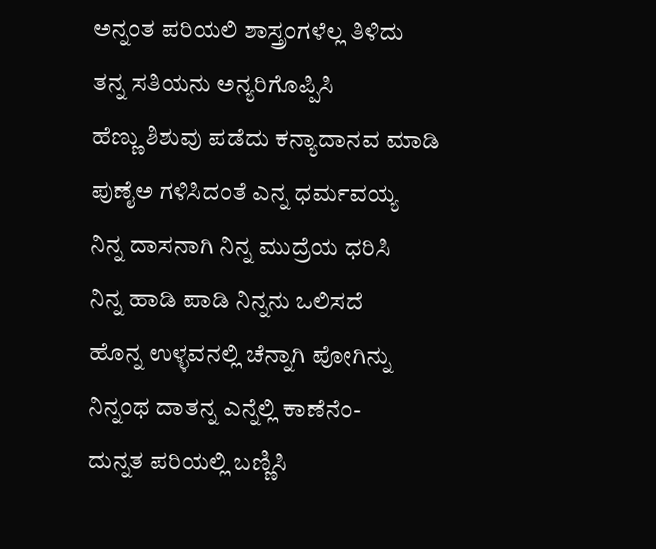ಅನ್ನಂತ ಪರಿಯಲಿ ಶಾಸ್ತ್ರಂಗಳೆಲ್ಲ ತಿಳಿದು
ತನ್ನ ಸತಿಯನು ಅನ್ಯರಿಗೊಪ್ಪಿಸಿ
ಹೆಣ್ಣು ಶಿಶುವು ಪಡೆದು ಕನ್ಯಾದಾನವ ಮಾಡಿ
ಪುಣೈಅ ಗಳಿಸಿದಂತೆ ಎನ್ನ ಧರ್ಮವಯ್ಯ
ನಿನ್ನ ದಾಸನಾಗಿ ನಿನ್ನ ಮುದ್ರೆಯ ಧರಿಸಿ
ನಿನ್ನ ಹಾಡಿ ಪಾಡಿ ನಿನ್ನನು ಒಲಿಸದೆ
ಹೊನ್ನ ಉಳ್ಳವನಲ್ಲಿ ಚೆನ್ನಾಗಿ ಪೋಗಿನ್ನು
ನಿನ್ನಂಥ ದಾತನ್ನ ಎನ್ನೆಲ್ಲಿ ಕಾಣೆನೆಂ-
ದುನ್ನತ ಪರಿಯಲ್ಲಿ ಬಣ್ಣಿಸಿ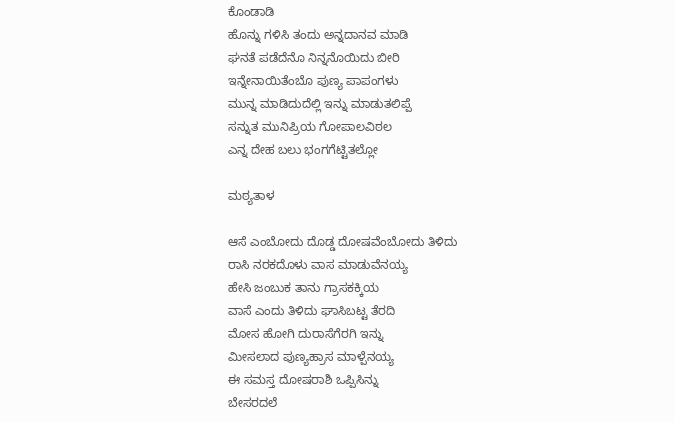ಕೊಂಡಾಡಿ
ಹೊನ್ನು ಗಳಿಸಿ ತಂದು ಅನ್ನದಾನವ ಮಾಡಿ
ಘನತೆ ಪಡೆದೆನೊ ನಿನ್ನನೊಯಿದು ಬೀರಿ
ಇನ್ನೇನಾಯಿತೆಂಬೊ ಪುಣ್ಯ ಪಾಪಂಗಳು
ಮುನ್ನ ಮಾಡಿದುದೆಲ್ಲಿ ಇನ್ನು ಮಾಡುತಲಿಪ್ಪೆ
ಸನ್ನುತ ಮುನಿಪ್ರಿಯ ಗೋಪಾಲವಿಠಲ
ಎನ್ನ ದೇಹ ಬಲು ಭಂಗಗೆಟ್ಟಿತಲ್ಲೋ

ಮಠ್ಯತಾಳ

ಆಸೆ ಎಂಬೋದು ದೊಡ್ಡ ದೋಷವೆಂಬೋದು ತಿಳಿದು
ರಾಸಿ ನರಕದೊಳು ವಾಸ ಮಾಡುವೆನಯ್ಯ
ಹೇಸಿ ಜಂಬುಕ ತಾನು ಗ್ರಾಸಕಕ್ಕಿಯ
ವಾಸೆ ಎಂದು ತಿಳಿದು ಘಾಸಿಬಟ್ಟ ತೆರದಿ
ಮೋಸ ಹೋಗಿ ದುರಾಸೆಗೆರಗಿ ಇನ್ನು
ಮೀಸಲಾದ ಪುಣ್ಯಹ್ರಾಸ ಮಾಳ್ಪೆನಯ್ಯ
ಈ ಸಮಸ್ತ ದೋಷರಾಶಿ ಒಪ್ಪಿಸಿನ್ನು
ಬೇಸರದಲೆ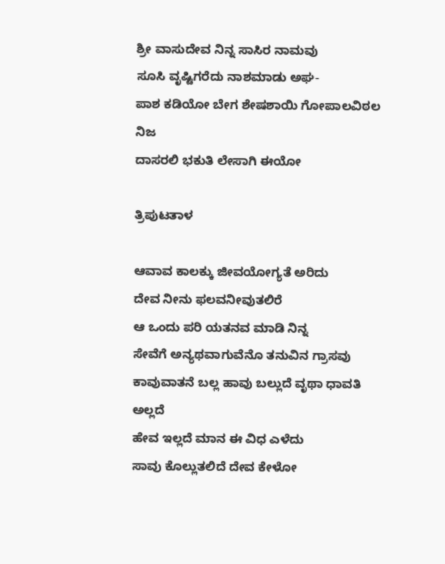ಶ್ರೀ ವಾಸುದೇವ ನಿನ್ನ ಸಾಸಿರ ನಾಮವು
ಸೂಸಿ ವೃಷ್ಟಿಗರೆದು ನಾಶಮಾಡು ಅಘ-
ಪಾಶ ಕಡಿಯೋ ಬೇಗ ಶೇಷಶಾಯಿ ಗೋಪಾಲವಿಠಲ ನಿಜ
ದಾಸರಲಿ ಭಕುತಿ ಲೇಸಾಗಿ ಈಯೋ

ತ್ರಿಪುಟತಾಳ

ಆವಾವ ಕಾಲಕ್ಕು ಜೀವಯೋಗ್ಯತೆ ಅರಿದು
ದೇವ ನೀನು ಫಲವನೀವುತಲಿರೆ
ಆ ಒಂದು ಪರಿ ಯತನವ ಮಾಡಿ ನಿನ್ನ
ಸೇವೆಗೆ ಅನ್ಯಥವಾಗುವೆನೊ ತನುವಿನ ಗ್ರಾಸವು
ಕಾವುವಾತನೆ ಬಲ್ಲ ಹಾವು ಬಲ್ಲುದೆ ವೃಥಾ ಧಾವತಿ ಅಲ್ಲದೆ
ಹೇವ ಇಲ್ಲದೆ ಮಾನ ಈ ವಿಧ ಎಳೆದು
ಸಾವು ಕೊಲ್ಲುತಲಿದೆ ದೇವ ಕೇಳೋ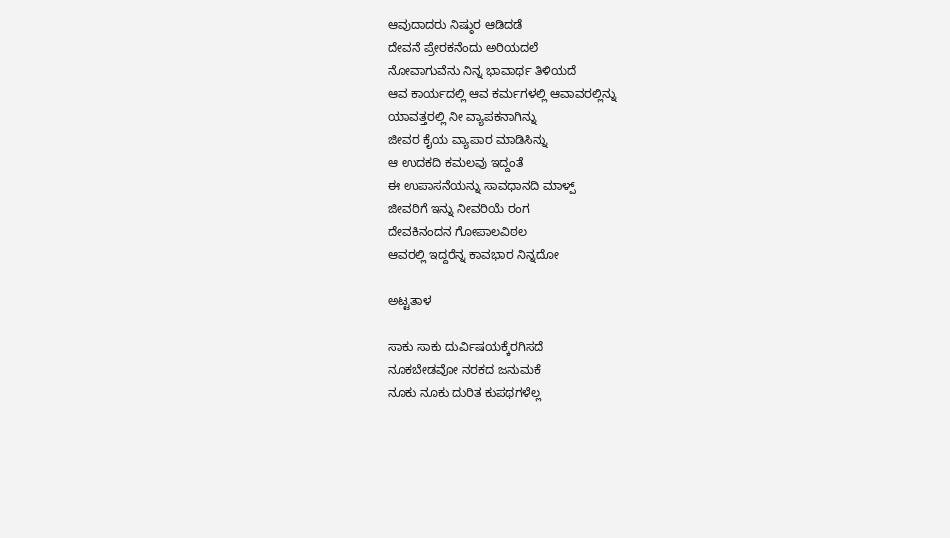ಆವುದಾದರು ನಿಷ್ಠುರ ಆಡಿದಡೆ
ದೇವನೆ ಪ್ರೇರಕನೆಂದು ಅರಿಯದಲೆ
ನೋವಾಗುವೆನು ನಿನ್ನ ಭಾವಾರ್ಥ ತಿಳಿಯದೆ
ಆವ ಕಾರ್ಯದಲ್ಲಿ ಆವ ಕರ್ಮಗಳಲ್ಲಿ ಆವಾವರಲ್ಲಿನ್ನು
ಯಾವತ್ತರಲ್ಲಿ ನೀ ವ್ಯಾಪಕನಾಗಿನ್ನು
ಜೀವರ ಕೈಯ ವ್ಯಾಪಾರ ಮಾಡಿಸಿನ್ನು
ಆ ಉದಕದಿ ಕಮಲವು ಇದ್ದಂತೆ
ಈ ಉಪಾಸನೆಯನ್ನು ಸಾವಧಾನದಿ ಮಾಳ್ಪ್
ಜೀವರಿಗೆ ಇನ್ನು ನೀವರಿಯೆ ರಂಗ
ದೇವಕಿನಂದನ ಗೋಪಾಲವಿಠಲ
ಆವರಲ್ಲಿ ಇದ್ದರೆನ್ನ ಕಾವಭಾರ ನಿನ್ನದೋ

ಅಟ್ಟತಾಳ

ಸಾಕು ಸಾಕು ದುರ್ವಿಷಯಕ್ಕೆರಗಿಸದೆ
ನೂಕಬೇಡವೋ ನರಕದ ಜನುಮಕೆ
ನೂಕು ನೂಕು ದುರಿತ ಕುಪಥಗಳೆಲ್ಲ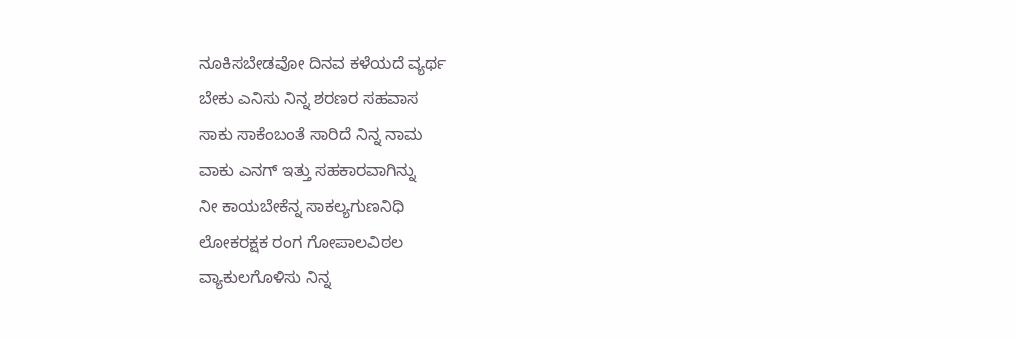ನೂಕಿಸಬೇಡವೋ ದಿನವ ಕಳೆಯದೆ ವ್ಯರ್ಥ
ಬೇಕು ಎನಿಸು ನಿನ್ನ ಶರಣರ ಸಹವಾಸ
ಸಾಕು ಸಾಕೆಂಬಂತೆ ಸಾರಿದೆ ನಿನ್ನ ನಾಮ
ವಾಕು ಎನಗ್ ಇತ್ತು ಸಹಕಾರವಾಗಿನ್ನು
ನೀ ಕಾಯಬೇಕೆನ್ನ ಸಾಕಲ್ಯಗುಣನಿಧಿ
ಲೋಕರಕ್ಷಕ ರಂಗ ಗೋಪಾಲವಿಠಲ
ವ್ಯಾಕುಲಗೊಳಿಸು ನಿನ್ನ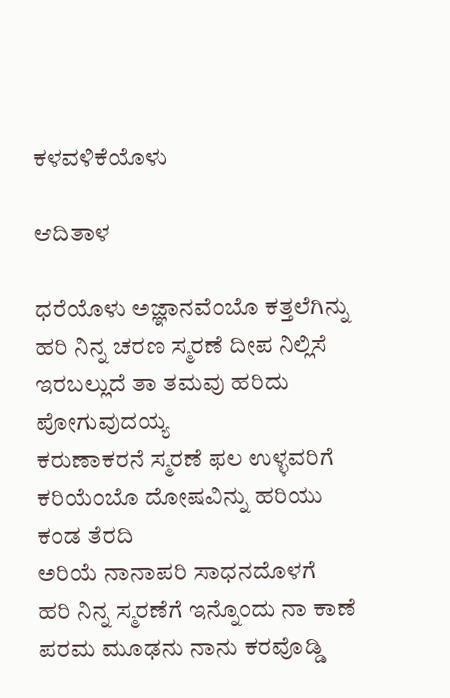ಕಳವಳಿಕೆಯೊಳು

ಆದಿತಾಳ

ಧರೆಯೊಳು ಅಜ್ಞಾನವೆಂಬೊ ಕತ್ತಲೆಗಿನ್ನು
ಹರಿ ನಿನ್ನ ಚರಣ ಸ್ಮರಣೆ ದೀಪ ನಿಲ್ಲಿಸೆ
ಇರಬಲ್ಲುದೆ ತಾ ತಮವು ಹರಿದು ಪೋಗುವುದಯ್ಯ
ಕರುಣಾಕರನೆ ಸ್ಮರಣೆ ಫಲ ಉಳ್ಳವರಿಗೆ
ಕರಿಯೆಂಬೊ ದೋಷವಿನ್ನು ಹರಿಯು ಕಂಡ ತೆರದಿ
ಅರಿಯೆ ನಾನಾಪರಿ ಸಾಧನದೊಳಗೆ
ಹರಿ ನಿನ್ನ ಸ್ಮರಣೆಗೆ ಇನ್ನೊಂದು ನಾ ಕಾಣೆ
ಪರಮ ಮೂಢನು ನಾನು ಕರವೊಡ್ಡಿ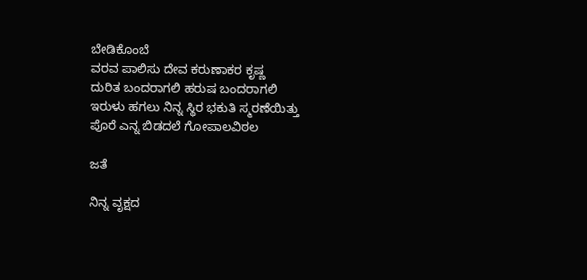ಬೇಡಿಕೊಂಬೆ
ವರವ ಪಾಲಿಸು ದೇವ ಕರುಣಾಕರ ಕೃಷ್ಣ
ದುರಿತ ಬಂದರಾಗಲಿ ಹರುಷ ಬಂದರಾಗಲಿ
ಇರುಳು ಹಗಲು ನಿನ್ನ ಸ್ಥಿರ ಭಕುತಿ ಸ್ಮರಣೆಯಿತ್ತು
ಪೊರೆ ಎನ್ನ ಬಿಡದಲೆ ಗೋಪಾಲವಿಠಲ

ಜತೆ

ನಿನ್ನ ವೃಕ್ಷದ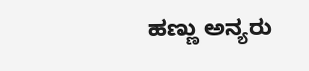ಹಣ್ಣು ಅನ್ಯರು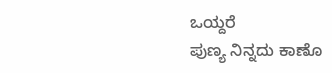ಒಯ್ದರೆ
ಪುಣ್ಯ ನಿನ್ನದು ಕಾಣೊ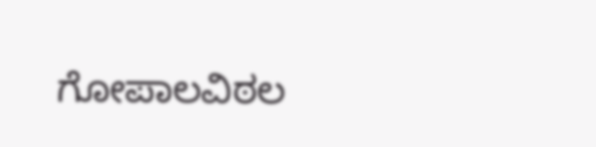ಗೋಪಾಲವಿಠಲ